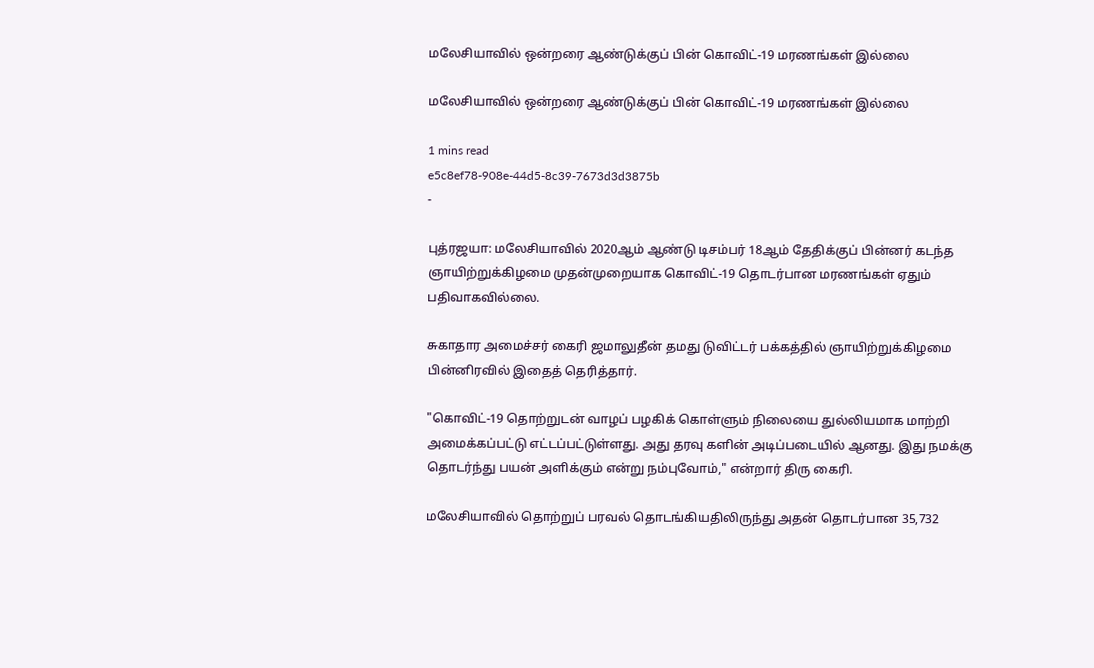மலேசியாவில் ஒன்றரை ஆண்டுக்குப் பின் கொவிட்-19 மரணங்கள் இல்லை

மலேசியாவில் ஒன்றரை ஆண்டுக்குப் பின் கொவிட்-19 மரணங்கள் இல்லை

1 mins read
e5c8ef78-908e-44d5-8c39-7673d3d3875b
-

புத்ரஜயா: மலேசியாவில் 2020ஆம் ஆண்டு டிசம்பர் 18ஆம் தேதிக்குப் பின்னர் கடந்த ஞாயிற்றுக்கிழமை முதன்முறையாக கொவிட்-19 தொடர்பான மரணங்கள் ஏதும் பதிவாகவில்லை.

சுகாதார அமைச்சர் கைரி ஜமாலுதீன் தமது டுவிட்டர் பக்கத்தில் ஞாயிற்றுக்கிழமை பின்னிரவில் இதைத் தெரித்தார்.

"கொவிட்-19 தொற்றுடன் வாழப் பழகிக் கொள்ளும் நிலையை துல்லியமாக மாற்றி அமைக்கப்பட்டு எட்டப்பட்டுள்ளது. அது தரவு களின் அடிப்படையில் ஆனது. இது நமக்கு தொடர்ந்து பயன் அளிக்கும் என்று நம்புவோம்," என்றார் திரு கைரி.

மலேசியாவில் தொற்றுப் பரவல் தொடங்கியதிலிருந்து அதன் தொடர்பான 35,732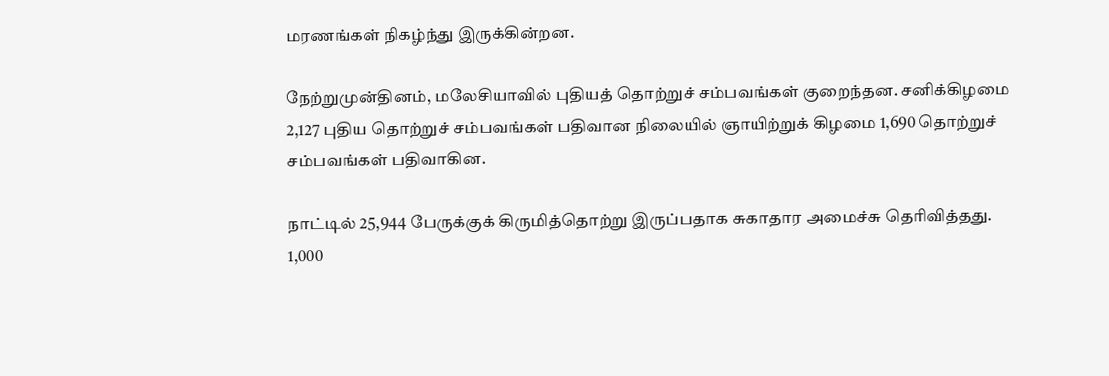மரணங்கள் நிகழ்ந்து இருக்கின்றன.

நேற்றுமுன்தினம், மலேசியாவில் புதியத் தொற்றுச் சம்பவங்கள் குறைந்தன. சனிக்கிழமை 2,127 புதிய தொற்றுச் சம்பவங்கள் பதிவான நிலையில் ஞாயிற்றுக் கிழமை 1,690 தொற்றுச் சம்பவங்கள் பதிவாகின.

நாட்டில் 25,944 பேருக்குக் கிருமித்தொற்று இருப்பதாக சுகாதார அமைச்சு தெரிவித்தது. 1,000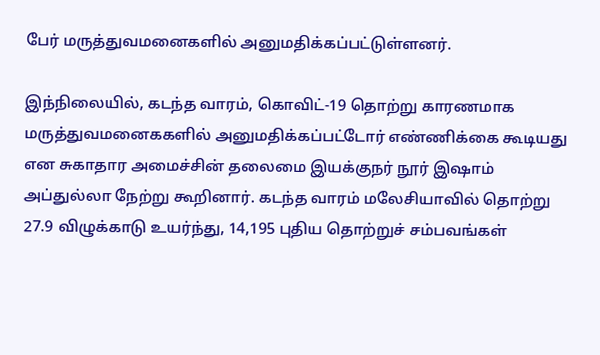பேர் மருத்துவமனைகளில் அனுமதிக்கப்பட்டுள்ளனர்.

இந்நிலையில், கடந்த வாரம், கொவிட்-19 தொற்று காரணமாக மருத்துவமனைககளில் அனுமதிக்கப்பட்டோர் எண்ணிக்கை கூடியது என சுகாதார அமைச்சின் தலைமை இயக்குநர் நூர் இஷாம் அப்துல்லா நேற்று கூறினார். கடந்த வாரம் மலேசியாவில் தொற்று 27.9 விழுக்காடு உயர்ந்து, 14,195 புதிய தொற்றுச் சம்பவங்கள்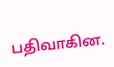பதிவாகின.